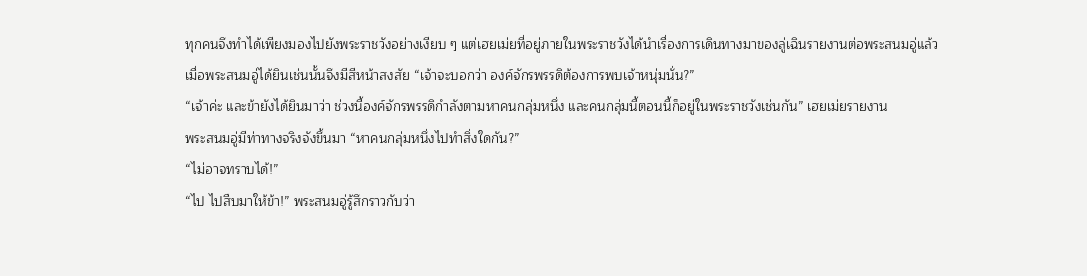ทุกคนจึงทำได้เพียงมองไปยังพระราชวังอย่างเงียบ ๆ แต่เฮยเม่ยที่อยู่ภายในพระราชวังได้นำเรื่องการเดินทางมาของลู่เฉินรายงานต่อพระสนมอู่แล้ว
เมื่อพระสนมอู่ได้ยินเช่นนั้นจึงมีสีหน้าสงสัย “เจ้าจะบอกว่า องค์จักรพรรดิต้องการพบเจ้าหนุ่มนั่น?”
“เจ้าค่ะ และข้ายังได้ยินมาว่า ช่วงนี้องค์จักรพรรดิกำลังตามหาคนกลุ่มหนึ่ง และคนกลุ่มนี้ตอนนี้ก็อยู่ในพระราชวังเช่นกัน” เฮยเม่ยรายงาน
พระสนมอู่มีท่าทางจริงจังขึ้นมา “หาคนกลุ่มหนึ่งไปทำสิ่งใดกัน?”
“ไม่อาจทราบได้!”
“ไป ไปสืบมาให้ข้า!” พระสนมอู่รู้สึกราวกับว่า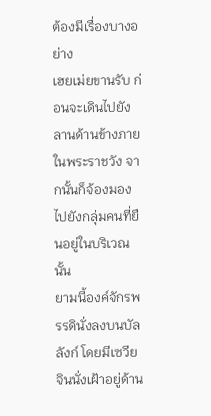ต้องมีเรื่องบางอย่าง
เฮยเม่ยขานรับ ก่อนจะเดินไปยังลานด้านข้างภายในพระราชวัง จากนั้นก็จ้องมองไปยังกลุ่มคนที่ยืนอยู่ในบริเวณนั้น
ยามนี้องค์จักรพรรดินั่งลงบนบัลลังก์ โดยมีเซวียจินนั่งเฝ้าอยู่ด้าน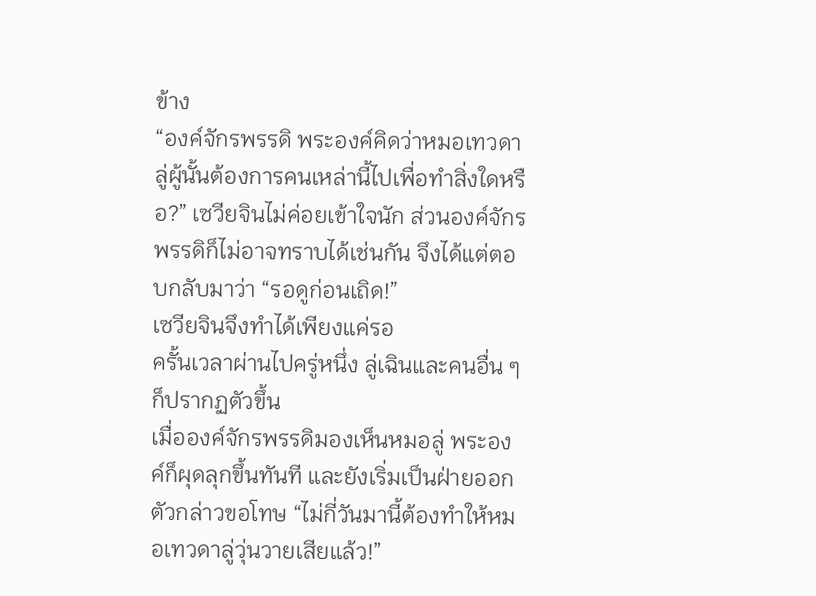ข้าง
“องค์จักรพรรดิ พระองค์คิดว่าหมอเทวดาลู่ผู้นั้นต้องการคนเหล่านี้ไปเพื่อทำสิ่งใดหรือ?” เซวียจินไม่ค่อยเข้าใจนัก ส่วนองค์จักรพรรดิก็ไม่อาจทราบได้เช่นกัน จึงได้แต่ตอบกลับมาว่า “รอดูก่อนเถิด!”
เซวียจินจึงทำได้เพียงแค่รอ
ครั้นเวลาผ่านไปครู่หนึ่ง ลู่เฉินและคนอื่น ๆ ก็ปรากฏตัวขึ้น
เมื่อองค์จักรพรรดิมองเห็นหมอลู่ พระองค์ก็ผุดลุกขึ้นทันที และยังเริ่มเป็นฝ่ายออกตัวกล่าวขอโทษ “ไม่กี่วันมานี้ต้องทำให้หมอเทวดาลู่วุ่นวายเสียแล้ว!”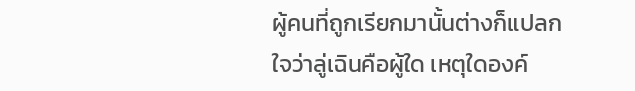ผู้คนที่ถูกเรียกมานั้นต่างก็แปลกใจว่าลู่เฉินคือผู้ใด เหตุใดองค์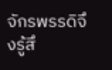จักรพรรดิจึงรู้สึ